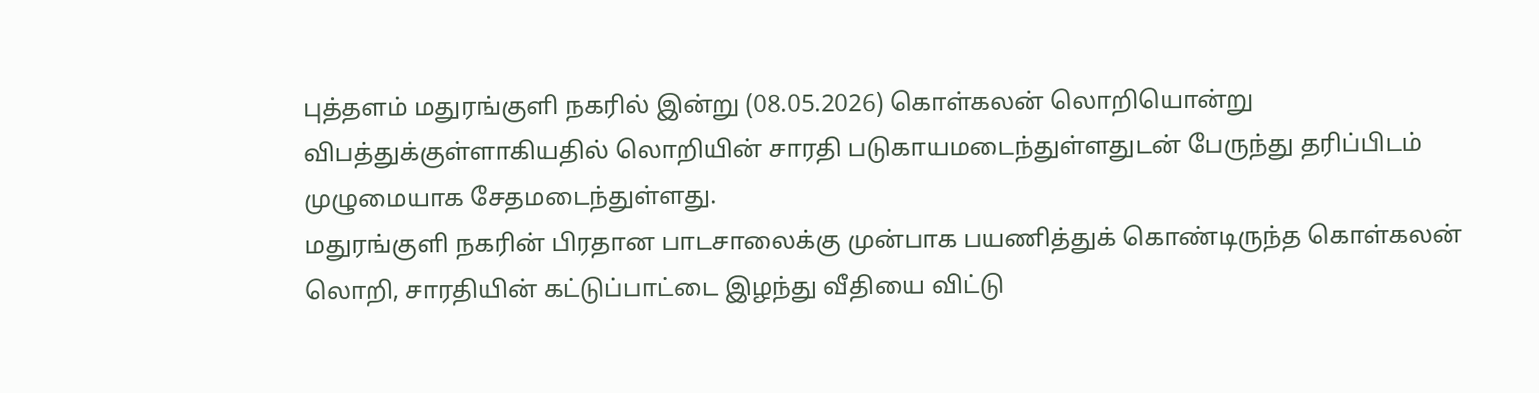புத்தளம் மதுரங்குளி நகரில் இன்று (08.05.2026) கொள்கலன் லொறியொன்று விபத்துக்குள்ளாகியதில் லொறியின் சாரதி படுகாயமடைந்துள்ளதுடன் பேருந்து தரிப்பிடம் முழுமையாக சேதமடைந்துள்ளது.
மதுரங்குளி நகரின் பிரதான பாடசாலைக்கு முன்பாக பயணித்துக் கொண்டிருந்த கொள்கலன் லொறி, சாரதியின் கட்டுப்பாட்டை இழந்து வீதியை விட்டு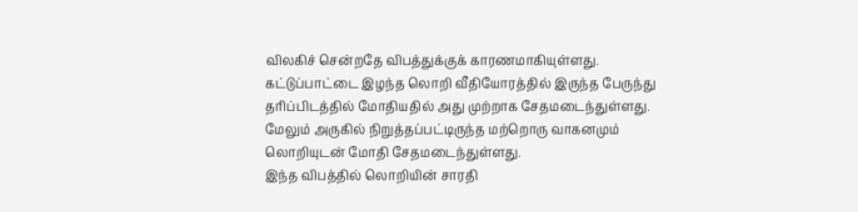விலகிச் சென்றதே விபத்துக்குக் காரணமாகியுள்ளது.
கட்டுப்பாட்டை இழந்த லொறி வீதியோரத்தில் இருந்த பேருந்து தரிப்பிடத்தில் மோதியதில் அது முற்றாக சேதமடைந்துள்ளது.
மேலும் அருகில் நிறுத்தப்பட்டிருந்த மற்றொரு வாகனமும் லொறியுடன் மோதி சேதமடைந்துள்ளது.
இந்த விபத்தில் லொறியின் சாரதி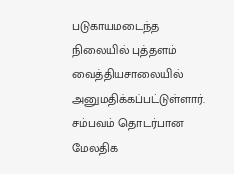படுகாயமடைந்த நிலையில் புத்தளம் வைத்தியசாலையில் அனுமதிக்கப்பட்டுள்ளார்.
சம்பவம் தொடர்பான மேலதிக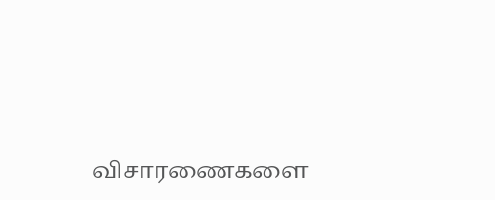விசாரணைகளை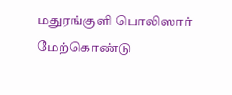மதுரங்குளி பொலிஸார் மேற்கொண்டு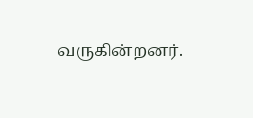வருகின்றனர்.